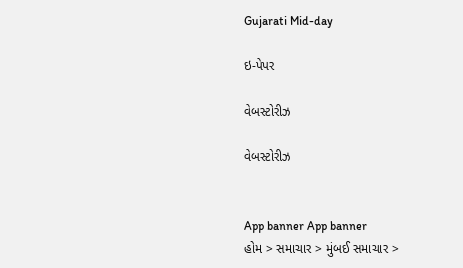Gujarati Mid-day

ઇ-પેપર

વેબસ્ટોરીઝ

વેબસ્ટોરીઝ


App banner App banner
હોમ > સમાચાર > મુંબઈ સમાચાર >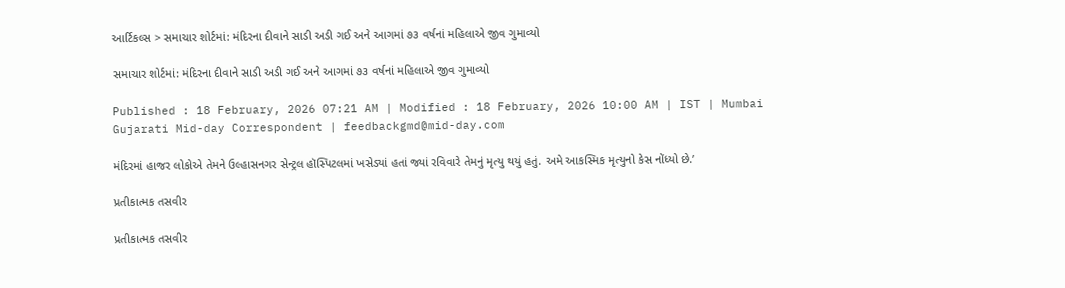આર્ટિકલ્સ > સમાચાર શોર્ટમાં: મંદિરના દીવાને સાડી અડી ગઈ અને આગમાં ૭૩ વર્ષનાં મહિલાએ જીવ ગુમાવ્યો

સમાચાર શોર્ટમાં: મંદિરના દીવાને સાડી અડી ગઈ અને આગમાં ૭૩ વર્ષનાં મહિલાએ જીવ ગુમાવ્યો

Published : 18 February, 2026 07:21 AM | Modified : 18 February, 2026 10:00 AM | IST | Mumbai
Gujarati Mid-day Correspondent | feedbackgmd@mid-day.com

મંદિરમાં હાજર લોકોએ તેમને ઉલ્હાસનગર સેન્ટ્રલ હૉસ્પિટલમાં ખસેડ્યાં હતાં જ્યાં રવિવારે તેમનું મૃત્યુ થયું હતું. અમે આકસ્મિક મૃત્યુનો કેસ નોંધ્યો છે.’

પ્રતીકાત્મક તસવીર

પ્રતીકાત્મક તસવીર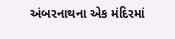અંબરનાથના એક મંદિરમાં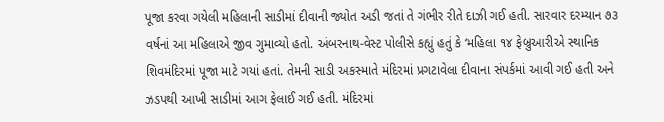પૂજા કરવા ગયેલી મહિલાની સાડીમાં દીવાની જ્યોત અડી જતાં તે ગંભીર રીતે દાઝી ગઈ હતી. સારવાર દરમ્યાન ૭૩ વર્ષનાં આ મહિલાએ જીવ ગુમાવ્યો હતો. અંબરનાથ-વેસ્ટ પોલીસે કહ્યું હતું કે ‘મહિલા ૧૪ ફેબ્રુઆરીએ સ્થાનિક શિવમંદિરમાં પૂજા માટે ગયાં હતાં. તેમની સાડી અકસ્માતે મંદિરમાં પ્રગટાવેલા દીવાના સંપર્કમાં આવી ગઈ હતી અને ઝડપથી આખી સાડીમાં આગ ફેલાઈ ગઈ હતી. મંદિરમાં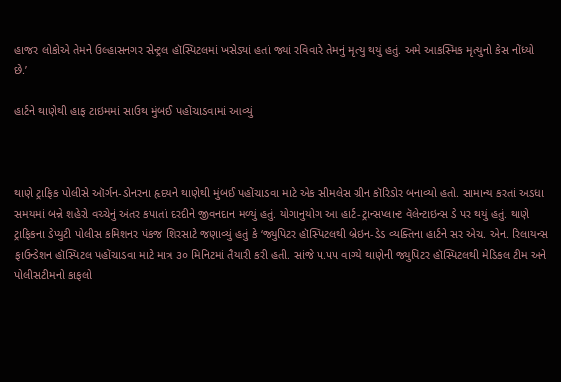હાજર લોકોએ તેમને ઉલ્હાસનગર સેન્ટ્રલ હૉસ્પિટલમાં ખસેડ્યાં હતાં જ્યાં રવિવારે તેમનું મૃત્યુ થયું હતું. અમે આકસ્મિક મૃત્યુનો કેસ નોંધ્યો છે.’

હાર્ટને થાણેથી હાફ ટાઇમમાં સાઉથ મુંબઈ પહોંચાડવામાં આવ્યું



થાણે ટ્રાફિક પોલીસે ઑર્ગન-ડોનરના હૃદયને થાણેથી મુંબઈ પહોંચાડવા માટે એક સીમલેસ ગ્રીન કૉરિડોર બનાવ્યો હતો. સામાન્ય કરતાં અડધા સમયમાં બન્ને શહેરો વચ્ચેનું અંતર કપાતાં દરદીને જીવનદાન મળ્યું હતું. યોગાનુયોગ આ હાર્ટ-ટ્રાન્સપ્લાન્ટ વૅલેન્ટાઇન્સ ડે પર થયું હતું. થાણે ટ્રાફિકના ડેપ્યુટી પોલીસ કમિશનર પંકજ શિરસાટે જણાવ્યું હતું કે ‘જ્યુપિટર હૉસ્પિટલથી બ્રેઇન-ડેડ વ્યક્તિના હાર્ટને સર એચ. એન. રિલાયન્સ ફાઉન્ડેશન હૉસ્પિટલ પહોંચાડવા માટે માત્ર ૩૦ મિનિટમાં તૈયારી કરી હતી. સાંજે ૫.૫૫ વાગ્યે થાણેની જ્યુપિટર હૉસ્પિટલથી મેડિકલ ટીમ અને પોલીસટીમનો કાફલો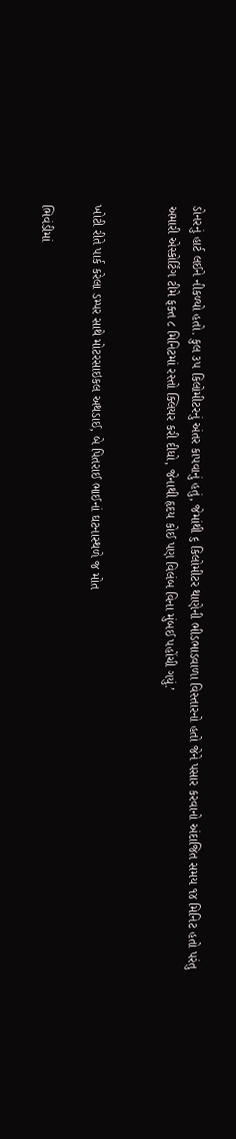ડોનરનું હાર્ટ લઈને નીકળ્યો હતો. કુલ ૩૫ કિલોમીટરનું અંતર કાપવાનું હતું, જેમાંથી ૬ કિલોમીટર થાણેની ભીડભાડવાળા વિસ્તારનો હતો જેને પસાર કરવાનો અંદાજિત સમય ૧૪ મિનિટ હતો પરંતુ અમારી એસ્કોર્ટિંગ ટીમે ફક્ત ૮ મિનિટમાં રસ્તો ક્લિયર કરી દીધો, જેનાથી હૃદય કોઈ પણ વિલંબ વિના મુંબઈ પહોંચી ગયું.’


ખોટી રીતે પાર્ક કરેલા ડમ્પર સાથે મોટરસાઇકલ અથડાઈ, બે પિતરાઈ ભાઈનાં ઘટનાસ્થળે જ મોત

ભિવંડીમાં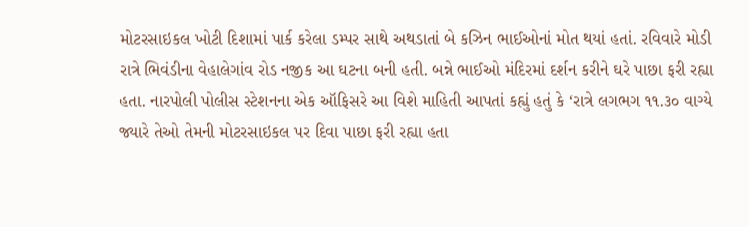મોટરસાઇકલ ખોટી દિશામાં પાર્ક કરેલા ડમ્પર સાથે અથડાતાં બે કઝિન ભાઈઓનાં મોત થયાં હતાં. રવિવારે મોડી રાત્રે ભિવંડીના વેહાલેગાંવ રોડ નજીક આ ઘટના બની હતી. બન્ને ભાઈઓ મંદિરમાં દર્શન કરીને ઘરે પાછા ફરી રહ્યા હતા. નારપોલી પોલીસ સ્ટેશનના એક ઑફિસરે આ વિશે માહિતી આપતાં કહ્યું હતું કે ‘રાત્રે લગભગ ૧૧.૩૦ વાગ્યે જ્યારે તેઓ તેમની મોટરસાઇકલ પર દિવા પાછા ફરી રહ્યા હતા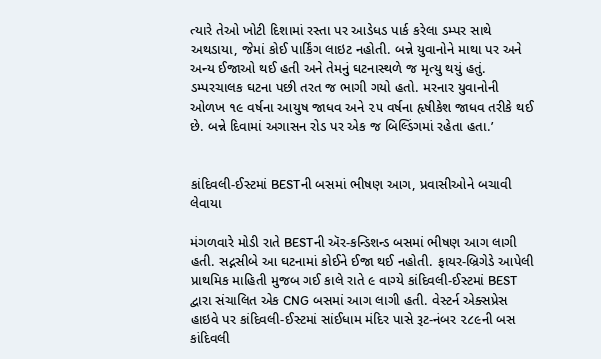ત્યારે તેઓ ખોટી દિશામાં રસ્તા પર આડેધડ પાર્ક કરેલા ડમ્પર સાથે અથડાયા, જેમાં કોઈ પાર્કિંગ લાઇટ નહોતી. બન્ને યુવાનોને માથા પર અને અન્ય ઈજાઓ થઈ હતી અને તેમનું ઘટનાસ્થળે જ મૃત્યુ થયું હતું. ડમ્પરચાલક ઘટના પછી તરત જ ભાગી ગયો હતો. મરનાર યુવાનોની ઓળખ ૧૯ વર્ષના આયુષ જાધવ અને ૨૫ વર્ષના હૃષીકેશ જાધવ તરીકે થઈ છે. બન્ને દિવામાં અગાસન રોડ પર એક જ બિલ્ડિંગમાં રહેતા હતા.’


કાંદિવલી-ઈસ્ટમાં BESTની બસમાં ભીષણ આગ, પ્રવાસીઓને બચાવી લેવાયા

મંગળવારે મોડી રાતે BESTની ઍર-કન્ડિશન્ડ બસમાં ભીષણ આગ લાગી હતી. સદ્નસીબે આ ઘટનામાં કોઈને ઈજા થઈ નહોતી. ફાયર-બ્રિગેડે આપેલી પ્રાથમિક માહિતી મુજબ ગઈ કાલે રાતે ૯ વાગ્યે કાંદિવલી-ઈસ્ટમાં BEST દ્વારા સંચાલિત એક CNG બસમાં આગ લાગી હતી. વેસ્ટર્ન એક્સપ્રેસ હાઇવે પર કાંદિવલી-ઈસ્ટમાં સાંઈધામ મંદિર પાસે રૂટ-નંબર ૨૮૯ની બસ કાંદિવલી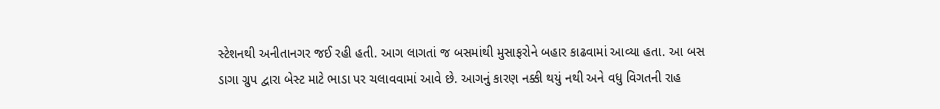સ્ટેશનથી અનીતાનગર જઈ રહી હતી. આગ લાગતાં જ બસમાંથી મુસાફરોને બહાર કાઢવામાં આવ્યા હતા. આ બસ ડાગા ગ્રુપ દ્વારા બેસ્ટ માટે ભાડા પર ચલાવવામાં આવે છે. આગનું કારણ નક્કી થયું નથી અને વધુ વિગતની રાહ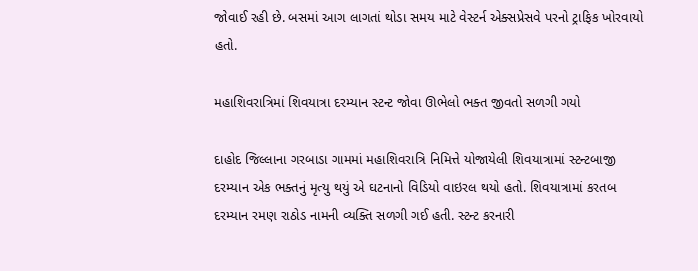જોવાઈ રહી છે. બસમાં આગ લાગતાં થોડા સમય માટે વેસ્ટર્ન એક્સપ્રેસવે પરનો ટ્રાફિક ખોરવાયો હતો.

મહાશિવરાત્રિમાં શિવયાત્રા દરમ્યાન સ્ટન્ટ જોવા ઊભેલો ભક્ત જીવતો સળગી ગયો

દાહોદ જિલ્લાના ગરબાડા ગામમાં મહાશિવરાત્રિ નિમિત્તે યોજાયેલી શિવયાત્રામાં સ્ટન્ટબાજી દરમ્યાન એક ભક્તનું મૃત્યુ થયું એ ઘટનાનો વિડિયો વાઇરલ થયો હતો. શિવયાત્રામાં કરતબ દરમ્યાન રમણ રાઠોડ નામની વ્યક્તિ સળગી ગઈ હતી. સ્ટન્ટ કરનારી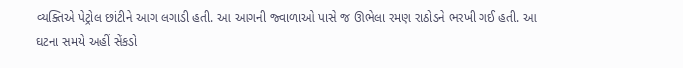વ્યક્તિએ પેટ્રોલ છાંટીને આગ લગાડી હતી. આ આગની જ્વાળાઓ પાસે જ ઊભેલા રમણ રાઠોડને ભરખી ગઈ હતી. આ ઘટના સમયે અહીં સેંકડો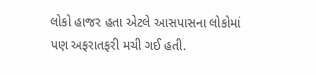લોકો હાજર હતા એટલે આસપાસના લોકોમાં પણ અફરાતફરી મચી ગઈ હતી.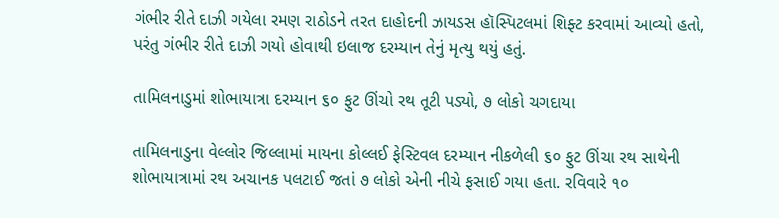ગંભીર રીતે દાઝી ગયેલા રમણ રાઠોડને તરત દાહોદની ઝાયડસ હૉસ્પિટલમાં શિફ્ટ કરવામાં આવ્યો હતો, પરંતુ ગંભીર રીતે દાઝી ગયો હોવાથી ઇલાજ દરમ્યાન તેનું મૃત્યુ થયું હતું.

તામિલનાડુમાં શોભાયાત્રા દરમ્યાન ૬૦ ફુટ ઊંચો રથ તૂટી પડ્યો, ૭ લોકો ચગદાયા

તામિલનાડુના વેલ્લોર જિલ્લામાં માયના કોલ્લઈ ફેસ્ટિવલ દરમ્યાન નીકળેલી ૬૦ ફુટ ઊંચા રથ સાથેની શોભાયાત્રામાં રથ અચાનક પલટાઈ જતાં ૭ લોકો એની નીચે ફસાઈ ગયા હતા. રવિવારે ૧૦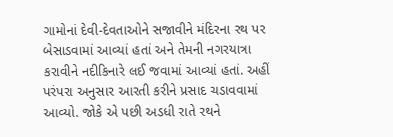ગામોનાં દેવી-દેવતાઓને સજાવીને મંદિરના રથ પર બેસાડવામાં આવ્યાં હતાં અને તેમની નગરયાત્રા કરાવીને નદીકિનારે લઈ જવામાં આવ્યાં હતાં. અહીં પરંપરા અનુસાર આરતી કરીને પ્રસાદ ચડાવવામાં આવ્યો. જોકે એ પછી અડધી રાતે રથને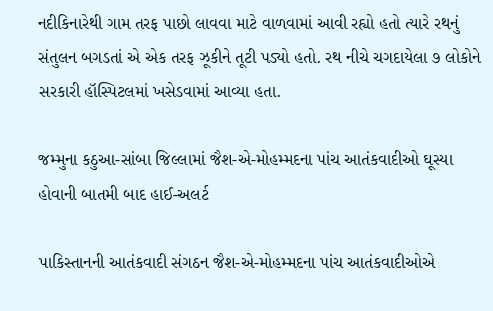નદીકિનારેથી ગામ તરફ પાછો લાવવા માટે વાળવામાં આવી રહ્યો હતો ત્યારે રથનું સંતુલન બગડતાં એ એક તરફ ઝૂકીને તૂટી પડ્યો હતો. રથ નીચે ચગદાયેલા ૭ લોકોને સરકારી હૉસ્પિટલમાં ખસેડવામાં આવ્યા હતા.

જમ્મુના કઠુઆ-સાંબા જિલ્લામાં જૈશ-એ-મોહમ્મદના પાંચ આતંકવાદીઓ ઘૂસ્યા હોવાની બાતમી બાદ હાઈ-અલર્ટ

પાકિસ્તાનની આતંકવાદી સંગઠન જૈશ-એ-મોહમ્મદના પાંચ આતંકવાદીઓએ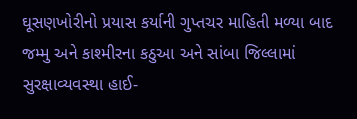ઘૂસણખોરીનો પ્રયાસ કર્યાની ગુપ્તચર માહિતી મળ્યા બાદ જમ્મુ અને કાશ્મીરના કઠુઆ અને સાંબા જિલ્લામાં સુરક્ષાવ્યવસ્થા હાઈ-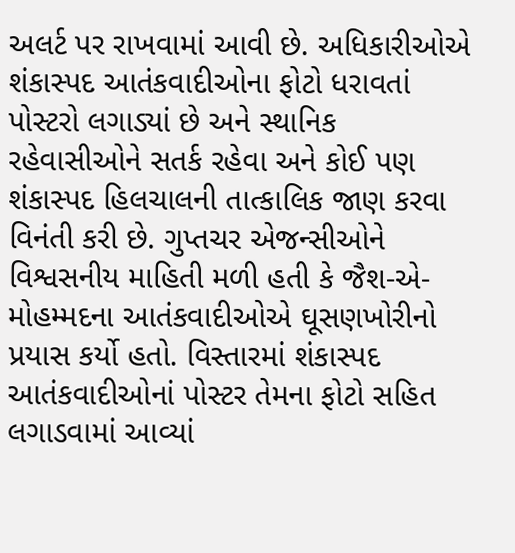અલર્ટ પર રાખવામાં આવી છે. અધિકારીઓએ શંકાસ્પદ આતંકવાદીઓના ફોટો ધરાવતાં પોસ્ટરો લગાડ્યાં છે અને સ્થાનિક રહેવાસીઓને સતર્ક રહેવા અને કોઈ પણ શંકાસ્પદ હિલચાલની તાત્કાલિક જાણ કરવા વિનંતી કરી છે. ગુપ્તચર એજન્સીઓને વિશ્વસનીય માહિતી મળી હતી કે જૈશ-એ-મોહમ્મદના આતંકવાદીઓએ ઘૂસણખોરીનો પ્રયાસ કર્યો હતો. વિસ્તારમાં શંકાસ્પદ આતંકવાદીઓનાં પોસ્ટર તેમના ફોટો સહિત લગાડવામાં આવ્યાં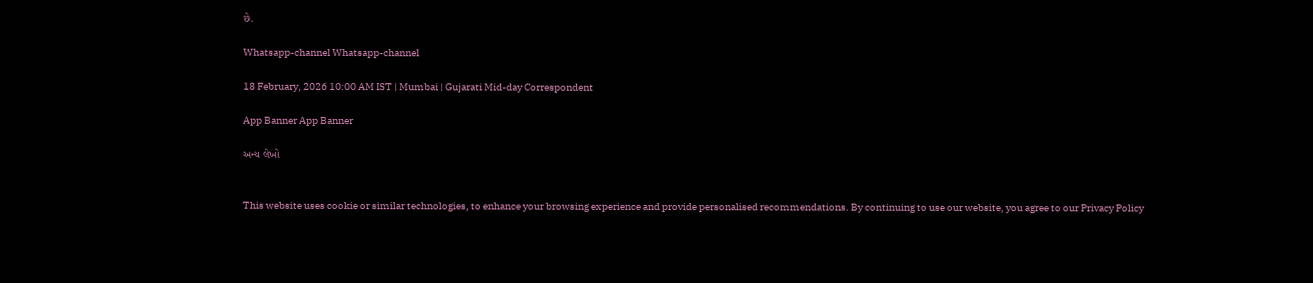છે.

Whatsapp-channel Whatsapp-channel

18 February, 2026 10:00 AM IST | Mumbai | Gujarati Mid-day Correspondent

App Banner App Banner

અન્ય લેખો


This website uses cookie or similar technologies, to enhance your browsing experience and provide personalised recommendations. By continuing to use our website, you agree to our Privacy Policy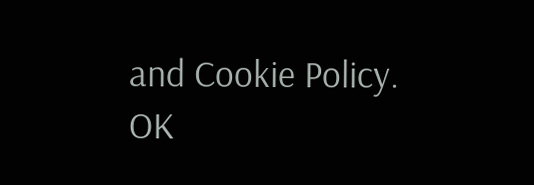and Cookie Policy. OK